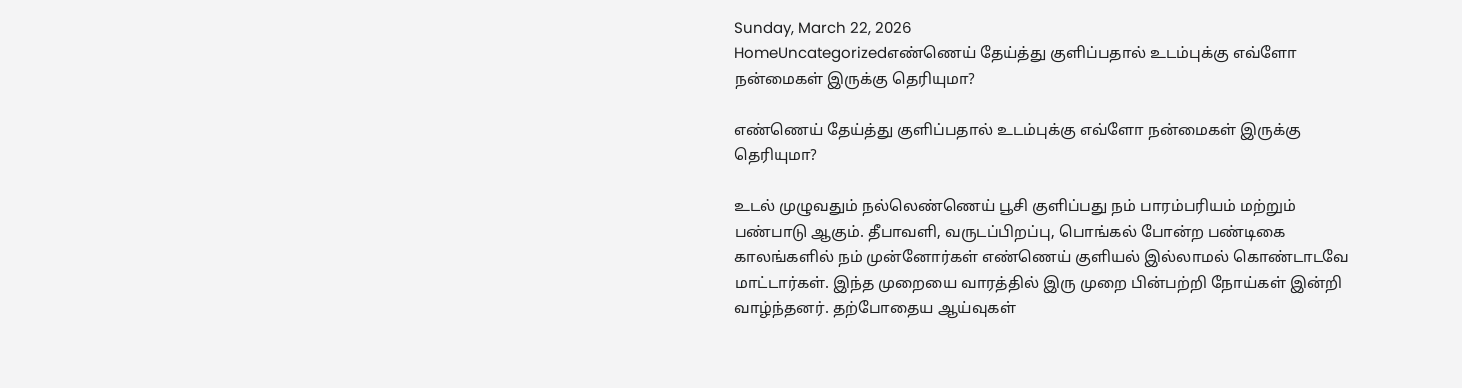Sunday, March 22, 2026
HomeUncategorizedஎண்ணெய் தேய்த்து குளிப்பதால் உடம்புக்கு எவ்ளோ நன்மைகள் இருக்கு தெரியுமா?

எண்ணெய் தேய்த்து குளிப்பதால் உடம்புக்கு எவ்ளோ நன்மைகள் இருக்கு தெரியுமா?

உடல் முழுவதும் நல்லெண்ணெய் பூசி குளிப்பது நம் பாரம்பரியம் மற்றும் பண்பாடு ஆகும். தீபாவளி, வருடப்பிறப்பு, பொங்கல் போன்ற பண்டிகை காலங்களில் நம் முன்னோர்கள் எண்ணெய் குளியல் இல்லாமல் கொண்டாடவே மாட்டார்கள். இந்த முறையை வாரத்தில் இரு முறை பின்பற்றி நோய்கள் இன்றி வாழ்ந்தனர். தற்போதைய ஆய்வுகள்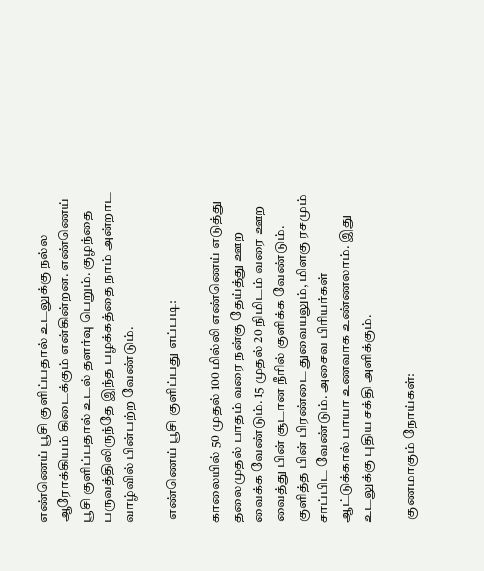எண்ணெய் பூசி குளிப்பதால் உடலுக்கு நல்ல ஆரோக்கியம் கிடைக்கும் என்கின்றன. எண்ணெய் பூசி குளிப்பதால் உடல் தளர்வு பெறும். குழந்தை பருவத்திலிருந்தே இந்த பழக்கத்தை நாம் அன்றாட வாழ்வில் பின்பற்ற வேண்டும்.

 எண்ணெய் பூசி குளிப்பது எப்படி:

காலையில் 50 முதல் 100 மில்லி எண்ணெய் எடுத்து தலைமுதல் பாதம் வரை நன்கு தேய்த்து ஊற வைக்க வேண்டும். 15 முதல் 20 நிமிடம் வரை ஊற வைத்து பின் சூடான நீரில் குளிக்க வேண்டும். குளித்த பின் பிரண்டை துவையலும், மிளகு ரசமும் சாப்பிட வேண்டும். அசைவ பிரியர்கள் ஆட்டுக்கால் பாயா உணவாக உண்ணலாம். இது உடலுக்கு புதிய சக்தி அளிக்கும்.

 குணமாகும் நோய்கள்: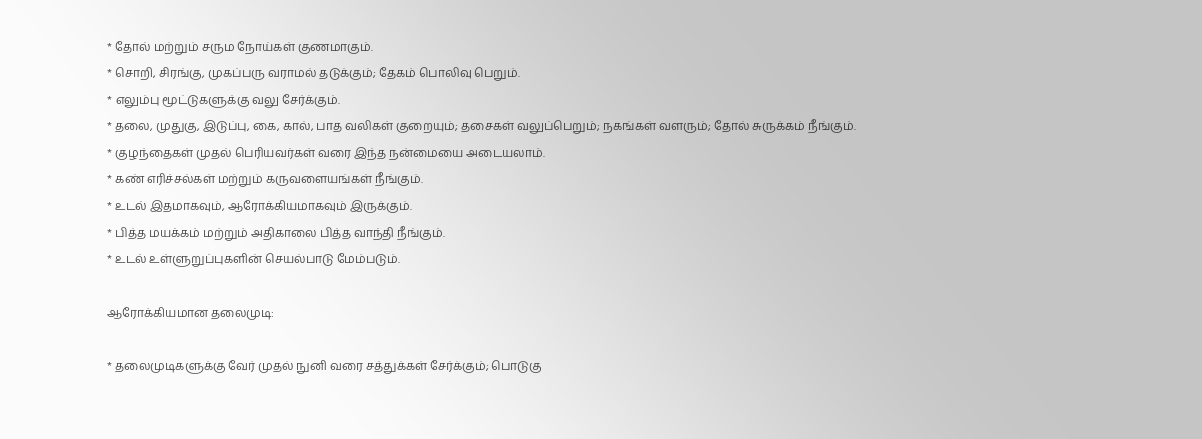* தோல் மற்றும் சரும நோய்கள் குணமாகும்.
* சொறி, சிரங்கு, முகப்பரு வராமல் தடுக்கும்; தேகம் பொலிவு பெறும்.
* எலும்பு மூட்டுகளுக்கு வலு சேர்க்கும்.
* தலை, முதுகு, இடுப்பு, கை, கால், பாத வலிகள் குறையும்; தசைகள் வலுப்பெறும்; நகங்கள் வளரும்; தோல் சுருக்கம் நீங்கும்.
* குழந்தைகள் முதல் பெரியவர்கள் வரை இந்த நன்மையை அடையலாம்.
* கண் எரிச்சல்கள் மற்றும் கருவளையங்கள் நீங்கும்.
* உடல் இதமாகவும், ஆரோக்கியமாகவும் இருக்கும்.
* பித்த மயக்கம் மற்றும் அதிகாலை பித்த வாந்தி நீங்கும்.
* உடல் உள்ளுறுப்புகளின் செயல்பாடு மேம்படும்.

ஆரோக்கியமான தலைமுடி:

* தலைமுடிகளுக்கு வேர் முதல் நுனி வரை சத்துக்கள் சேர்க்கும்; பொடுகு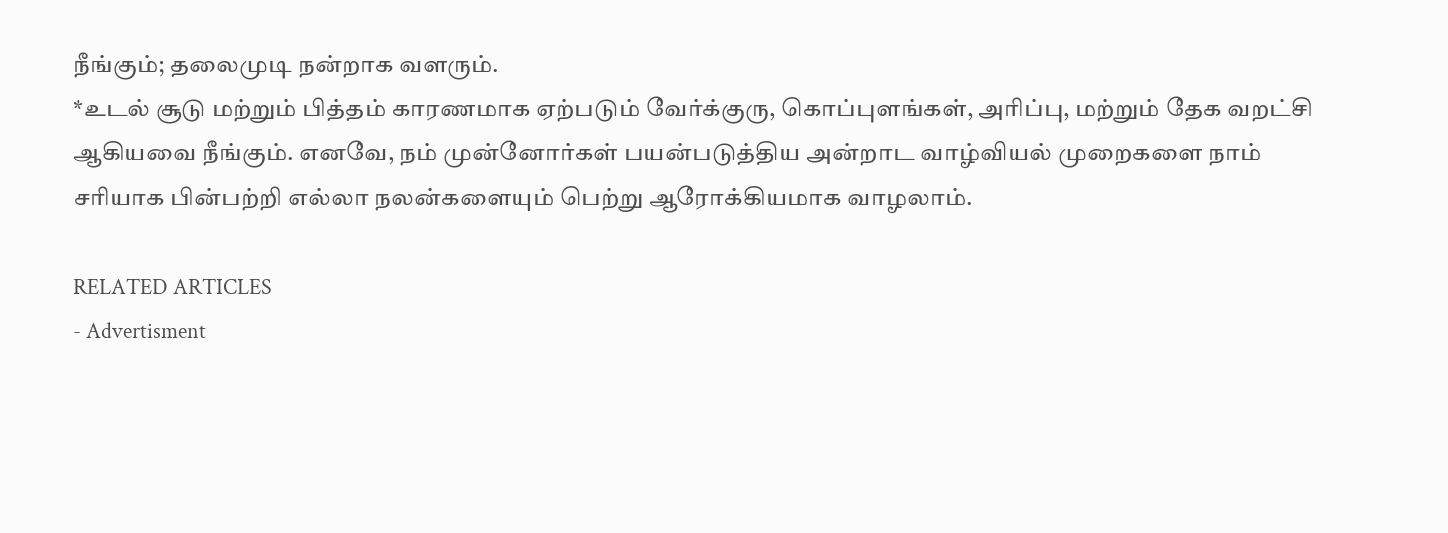நீங்கும்; தலைமுடி நன்றாக வளரும்.
*உடல் சூடு மற்றும் பித்தம் காரணமாக ஏற்படும் வேர்க்குரு, கொப்புளங்கள், அரிப்பு, மற்றும் தேக வறட்சி ஆகியவை நீங்கும். எனவே, நம் முன்னோர்கள் பயன்படுத்திய அன்றாட வாழ்வியல் முறைகளை நாம் சரியாக பின்பற்றி எல்லா நலன்களையும் பெற்று ஆரோக்கியமாக வாழலாம்.

RELATED ARTICLES
- Advertisment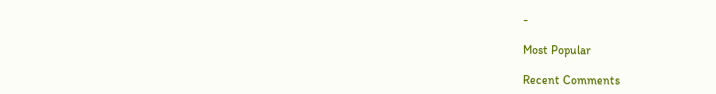-

Most Popular

Recent Comments